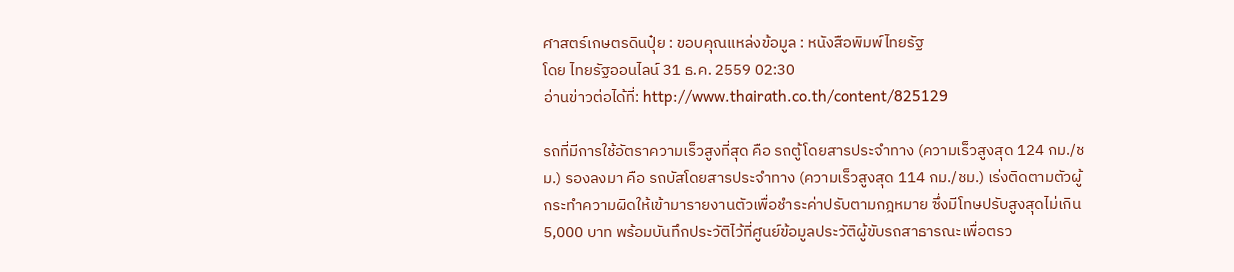ศาสตร์เกษตรดินปุ๋ย : ขอบคุณแหล่งข้อมูล : หนังสือพิมพ์ไทยรัฐ
โดย ไทยรัฐออนไลน์ 31 ธ.ค. 2559 02:30
อ่านข่าวต่อได้ที่: http://www.thairath.co.th/content/825129

รถที่มีการใช้อัตราความเร็วสูงที่สุด คือ รถตู้โดยสารประจำทาง (ความเร็วสูงสุด 124 กม./ชม.) รองลงมา คือ รถบัสโดยสารประจำทาง (ความเร็วสูงสุด 114 กม./ชม.) เร่งติดตามตัวผู้กระทำความผิดให้เข้ามารายงานตัวเพื่อชำระค่าปรับตามกฎหมาย ซึ่งมีโทษปรับสูงสุดไม่เกิน 5,000 บาท พร้อมบันทึกประวัติไว้ที่ศูนย์ข้อมูลประวัติผู้ขับรถสาธารณะเพื่อตรว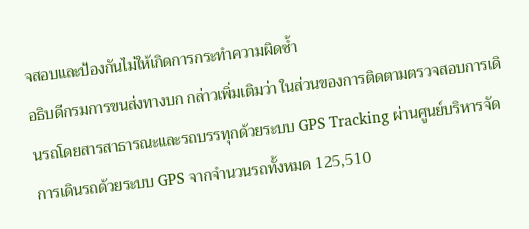จสอบและป้องกันไม่ให้เกิดการกระทำความผิดซ้ำ
อธิบดีกรมการขนส่งทางบก กล่าวเพิ่มเติมว่า ในส่วนของการติดตามตรวจสอบการเดินรถโดยสารสาธารณะและรถบรรทุกด้วยระบบ GPS Tracking ผ่านศูนย์บริหารจัดการเดินรถด้วยระบบ GPS จากจำนวนรถทั้งหมด 125,510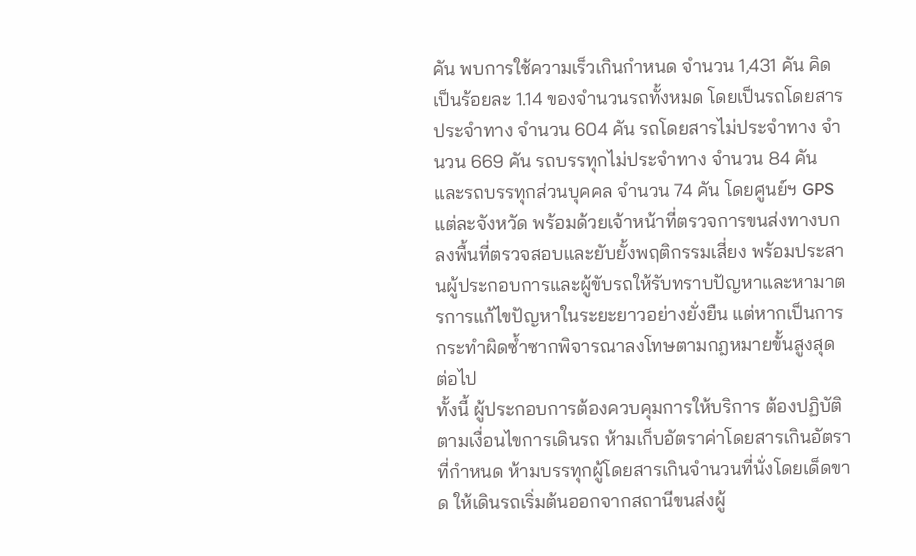คัน พบการใช้ความเร็วเกินกำหนด จำนวน 1,431 คัน คิดเป็นร้อยละ 1.14 ของจำนวนรถทั้งหมด โดยเป็นรถโดยสารประจำทาง จำนวน 604 คัน รถโดยสารไม่ประจำทาง จำนวน 669 คัน รถบรรทุกไม่ประจำทาง จำนวน 84 คัน และรถบรรทุกส่วนบุคคล จำนวน 74 คัน โดยศูนย์ฯ GPS แต่ละจังหวัด พร้อมด้วยเจ้าหน้าที่ตรวจการขนส่งทางบก ลงพื้นที่ตรวจสอบและยับยั้งพฤติกรรมเสี่ยง พร้อมประสานผู้ประกอบการและผู้ขับรถให้รับทราบปัญหาและหามาตรการแก้ไขปัญหาในระยะยาวอย่างยั่งยืน แต่หากเป็นการกระทำผิดซ้ำซากพิจารณาลงโทษตามกฎหมายขั้นสูงสุด ต่อไป
ทั้งนี้ ผู้ประกอบการต้องควบคุมการให้บริการ ต้องปฏิบัติตามเงื่อนไขการเดินรถ ห้ามเก็บอัตราค่าโดยสารเกินอัตราที่กำหนด ห้ามบรรทุกผู้โดยสารเกินจำนวนที่นั่งโดยเด็ดขาด ให้เดินรถเริ่มต้นออกจากสถานีขนส่งผู้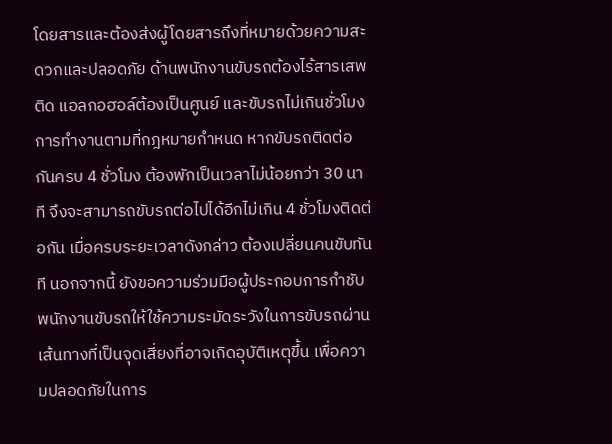โดยสารและต้องส่งผู้โดยสารถึงที่หมายด้วยความสะดวกและปลอดภัย ด้านพนักงานขับรถต้องไร้สารเสพติด แอลกอฮอล์ต้องเป็นศูนย์ และขับรถไม่เกินชั่วโมงการทำงานตามที่กฎหมายกำหนด หากขับรถติดต่อกันครบ 4 ชั่วโมง ต้องพักเป็นเวลาไม่น้อยกว่า 30 นาที จึงจะสามารถขับรถต่อไปได้อีกไม่เกิน 4 ชั่วโมงติดต่อกัน เมื่อครบระยะเวลาดังกล่าว ต้องเปลี่ยนคนขับทันที นอกจากนี้ ยังขอความร่วมมือผู้ประกอบการกำชับพนักงานขับรถให้ใช้ความระมัดระวังในการขับรถผ่านเส้นทางที่เป็นจุดเสี่ยงที่อาจเกิดอุบัติเหตุขึ้น เพื่อความปลอดภัยในการ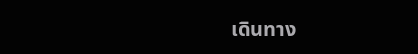เดินทาง